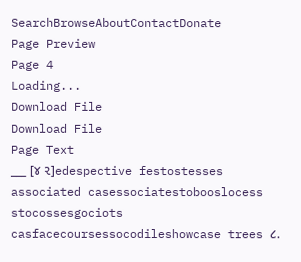SearchBrowseAboutContactDonate
Page Preview
Page 4
Loading...
Download File
Download File
Page Text
___ [૪ ૨]edespective festostesses associated casessociatestobooslocess stocossesgociots casfacecoursessocodileshowcase trees ૮.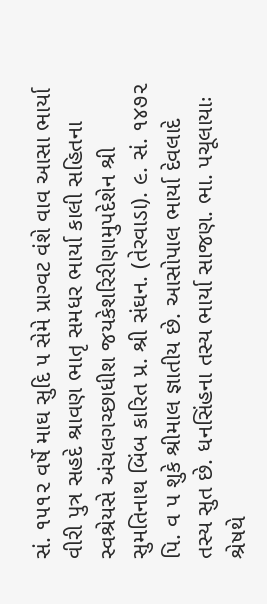સં. ૧૫૧૨ વર્ષે માઘ સુદિ ૫ સેમે પ્રાગ્વટ વંશે વાવ આસા ભાર્યા વીરી પુત્ર સહદે શ્રાવણ ભાતૃ સમધર ભાર્યા કાલી સહિતના સ્વશ્રેયસે અંચલગચ્છાધીશ જયકેશરિરીણામુપદેશેન શ્રી સુમતિનાથ બિંબ કારિત પ્ર. શ્રી સંઘન. (તેરવાડા). ૯. સં. ૧૪૭૨ પિ. વ પ શુકે શ્રીમાલ જ્ઞાતીય છે. આસોપાલ ભાર્યા દેવલાદે તસ્ય સુત છે. ધનસિંહના તસ્ય ભાર્યા સાજણ. ભા. પચૂલાયાઃ શ્રેષથે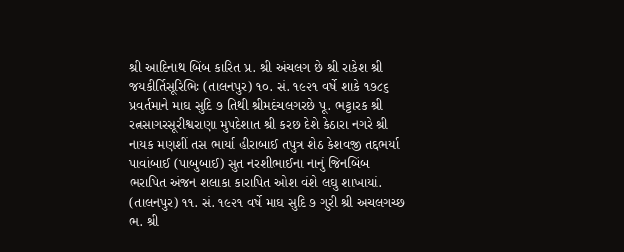શ્રી આદિનાથ બિંબ કારિત પ્ર. શ્રી અંચલગ છે શ્રી રાકેશ શ્રી જયકીર્તિસૂરિભિઃ (તાલનપુર) ૧૦. સં. ૧૯૨૧ વર્ષે શાકે ૧૭૮૬ પ્રવર્તમાને માઘ સુદિ ૭ તિથી શ્રીમદંચલગરછે પૂ. ભટ્ટારક શ્રી રત્નસાગરસૂરીશ્વરાણા મુપદેશાત શ્રી કરછ દેશે કેઠારા નગરે શ્રી નાયક મણશીં તસ ભાર્યા હીરાબાઈ તપુત્ર શેઠ કેશવજી તદ્દભર્યા પાવાંબાઈ (પાબુબાઈ) સુત નરશીભાઈના નાનું જિનબિંબ ભરાપિત અંજન શલાકા કારાપિત ઓશ વંશે લઘુ શાખાયાં. (તાલનપુર) ૧૧. સં. ૧૯૨૧ વર્ષે માઘ સુદિ ૭ ગુરી શ્રી અચલગચ્છ ભ. શ્રી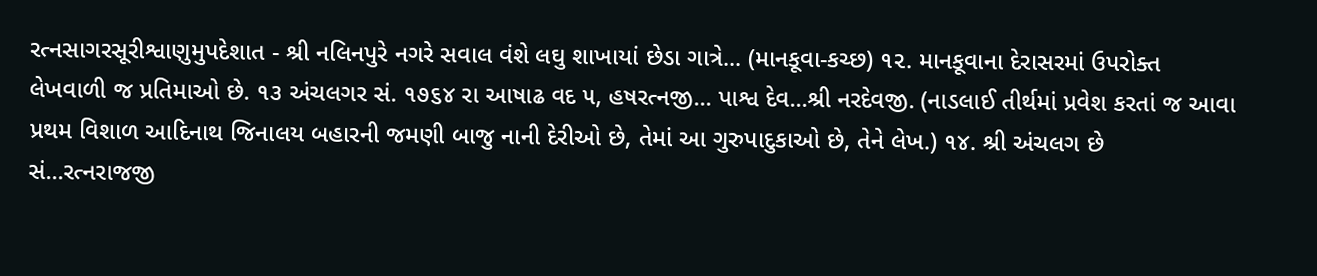રત્નસાગરસૂરીશ્વાણુમુપદેશાત - શ્રી નલિનપુરે નગરે સવાલ વંશે લઘુ શાખાયાં છેડા ગાત્રે... (માનકૂવા-કચ્છ) ૧૨. માનકૂવાના દેરાસરમાં ઉપરોક્ત લેખવાળી જ પ્રતિમાઓ છે. ૧૩ અંચલગર સં. ૧૭૬૪ રા આષાઢ વદ ૫, હષરત્નજી... પાશ્વ દેવ...શ્રી નરદેવજી. (નાડલાઈ તીર્થમાં પ્રવેશ કરતાં જ આવા પ્રથમ વિશાળ આદિનાથ જિનાલય બહારની જમણી બાજુ નાની દેરીઓ છે, તેમાં આ ગુરુપાદુકાઓ છે, તેને લેખ.) ૧૪. શ્રી અંચલગ છે સં...રત્નરાજજી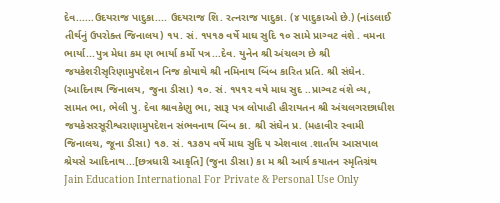દેવ......ઉદયરાજ પાદુકા.... ઉદયરાજ શિ. રત્નરાજ પાદુકા. (૪ પાદુકાઓ છે.) (નાંડલાઈ તીર્થનું ઉપરોક્ત જિનાલય) ૧૫. સં. ૧૫૧૭ વર્ષે માઘ સુદિ ૧૦ સામે પ્રાગ્વટ વંશે . વમના ભાર્યા...પુત્ર મેધા કમ ણ ભાર્યા કર્મો પત્ર...દેવ. યુનેન શ્રી અંચલગ છે શ્રી જયકેશરીસૃરિણામુપદેશન નિજ કોયાથે શ્રી નમિનાથ બિંબ કારિત પ્રતિ. શ્રી સંઘેન. (આદિનાથ જિનાલય, જુના ડીસા) ૧૦. સં. ૧૫૧૨ વષે માધ સુદ ..પ્રાગ્વટ વંશે વ્ય, સામત ભા, ભેલી પુ. દેવા શ્રાવકેણુ ભા, સારૂ પત્ર લોપાહી હીરાયતન શ્રી અંચલગરછાધીશ જયકેસરસૂરીશ્વરાણામુપદેશન સંભવનાથ બિંબ કા. શ્રી સંઘેન પ્ર. (મહાવીર સ્વામી જિનાલચ, જૂના ડીસા) ૧૭. સં. ૧૩૭પ વર્ષે માઘ સુદિ ૫ એશવાલ .શાર્તાય આસપાલ શ્રેયસે આદિનાથ...[છત્રધારી આકૃતિ] (જુના ડીસા) કા મ શ્રી આર્ય કયાતન સ્મૃતિગ્રંથ Jain Education International For Private & Personal Use Only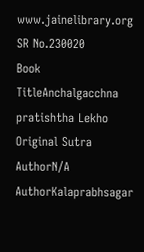www.jainelibrary.org
SR No.230020
Book TitleAnchalgacchna pratishtha Lekho
Original Sutra AuthorN/A
AuthorKalaprabhsagar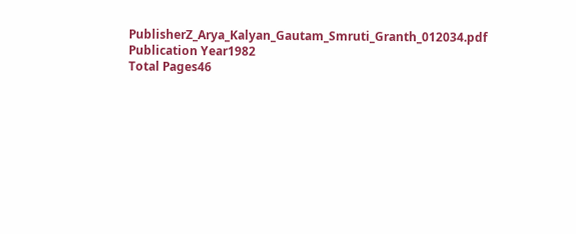PublisherZ_Arya_Kalyan_Gautam_Smruti_Granth_012034.pdf
Publication Year1982
Total Pages46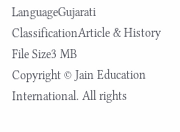LanguageGujarati
ClassificationArticle & History
File Size3 MB
Copyright © Jain Education International. All rights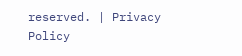reserved. | Privacy Policy